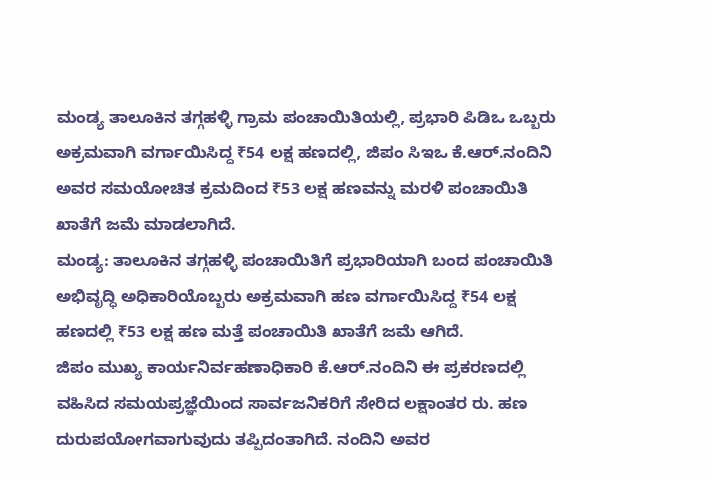ಮಂಡ್ಯ ತಾಲೂಕಿನ ತಗ್ಗಹಳ್ಳಿ ಗ್ರಾಮ ಪಂಚಾಯಿತಿಯಲ್ಲಿ, ಪ್ರಭಾರಿ ಪಿಡಿಒ ಒಬ್ಬರು ಅಕ್ರಮವಾಗಿ ವರ್ಗಾಯಿಸಿದ್ದ ₹54 ಲಕ್ಷ ಹಣದಲ್ಲಿ, ಜಿಪಂ ಸಿಇಒ ಕೆ.ಆರ್.ನಂದಿನಿ ಅವರ ಸಮಯೋಚಿತ ಕ್ರಮದಿಂದ ₹53 ಲಕ್ಷ ಹಣವನ್ನು ಮರಳಿ ಪಂಚಾಯಿತಿ ಖಾತೆಗೆ ಜಮೆ ಮಾಡಲಾಗಿದೆ.
ಮಂಡ್ಯ: ತಾಲೂಕಿನ ತಗ್ಗಹಳ್ಳಿ ಪಂಚಾಯಿತಿಗೆ ಪ್ರಭಾರಿಯಾಗಿ ಬಂದ ಪಂಚಾಯಿತಿ ಅಭಿವೃದ್ಧಿ ಅಧಿಕಾರಿಯೊಬ್ಬರು ಅಕ್ರಮವಾಗಿ ಹಣ ವರ್ಗಾಯಿಸಿದ್ದ ₹54 ಲಕ್ಷ ಹಣದಲ್ಲಿ ₹53 ಲಕ್ಷ ಹಣ ಮತ್ತೆ ಪಂಚಾಯಿತಿ ಖಾತೆಗೆ ಜಮೆ ಆಗಿದೆ.
ಜಿಪಂ ಮುಖ್ಯ ಕಾರ್ಯನಿರ್ವಹಣಾಧಿಕಾರಿ ಕೆ.ಆರ್.ನಂದಿನಿ ಈ ಪ್ರಕರಣದಲ್ಲಿ ವಹಿಸಿದ ಸಮಯಪ್ರಜ್ಞೆಯಿಂದ ಸಾರ್ವಜನಿಕರಿಗೆ ಸೇರಿದ ಲಕ್ಷಾಂತರ ರು. ಹಣ ದುರುಪಯೋಗವಾಗುವುದು ತಪ್ಪಿದಂತಾಗಿದೆ. ನಂದಿನಿ ಅವರ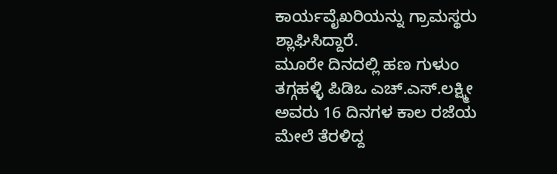ಕಾರ್ಯವೈಖರಿಯನ್ನು ಗ್ರಾಮಸ್ಥರು ಶ್ಲಾಘಿಸಿದ್ದಾರೆ.
ಮೂರೇ ದಿನದಲ್ಲಿ ಹಣ ಗುಳುಂ
ತಗ್ಗಹಳ್ಳಿ ಪಿಡಿಒ ಎಚ್.ಎಸ್.ಲಕ್ಷ್ಮೀ ಅವರು 16 ದಿನಗಳ ಕಾಲ ರಜೆಯ ಮೇಲೆ ತೆರಳಿದ್ದ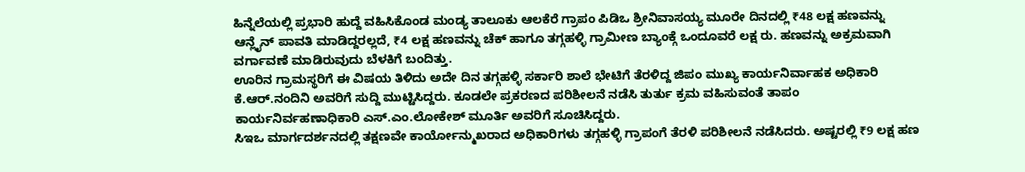ಹಿನ್ನೆಲೆಯಲ್ಲಿ ಪ್ರಭಾರಿ ಹುದ್ದೆ ವಹಿಸಿಕೊಂಡ ಮಂಡ್ಯ ತಾಲೂಕು ಆಲಕೆರೆ ಗ್ರಾಪಂ ಪಿಡಿಒ ಶ್ರೀನಿವಾಸಯ್ಯ ಮೂರೇ ದಿನದಲ್ಲಿ ₹48 ಲಕ್ಷ ಹಣವನ್ನು ಆನ್ಲೈನ್ ಪಾವತಿ ಮಾಡಿದ್ದರಲ್ಲದೆ, ₹4 ಲಕ್ಷ ಹಣವನ್ನು ಚೆಕ್ ಹಾಗೂ ತಗ್ಗಹಳ್ಳಿ ಗ್ರಾಮೀಣ ಬ್ಯಾಂಕ್ಗೆ ಒಂದೂವರೆ ಲಕ್ಷ ರು. ಹಣವನ್ನು ಅಕ್ರಮವಾಗಿ ವರ್ಗಾವಣೆ ಮಾಡಿರುವುದು ಬೆಳಕಿಗೆ ಬಂದಿತ್ತು.
ಊರಿನ ಗ್ರಾಮಸ್ಥರಿಗೆ ಈ ವಿಷಯ ತಿಳಿದು ಅದೇ ದಿನ ತಗ್ಗಹಳ್ಳಿ ಸರ್ಕಾರಿ ಶಾಲೆ ಭೇಟಿಗೆ ತೆರಳಿದ್ದ ಜಿಪಂ ಮುಖ್ಯ ಕಾರ್ಯನಿರ್ವಾಹಕ ಅಧಿಕಾರಿ ಕೆ.ಆರ್.ನಂದಿನಿ ಅವರಿಗೆ ಸುದ್ದಿ ಮುಟ್ಟಿಸಿದ್ದರು. ಕೂಡಲೇ ಪ್ರಕರಣದ ಪರಿಶೀಲನೆ ನಡೆಸಿ ತುರ್ತು ಕ್ರಮ ವಹಿಸುವಂತೆ ತಾಪಂ ಕಾರ್ಯನಿರ್ವಹಣಾಧಿಕಾರಿ ಎಸ್.ಎಂ.ಲೋಕೇಶ್ ಮೂರ್ತಿ ಅವರಿಗೆ ಸೂಚಿಸಿದ್ದರು.
ಸಿಇಒ ಮಾರ್ಗದರ್ಶನದಲ್ಲಿ ತಕ್ಷಣವೇ ಕಾರ್ಯೋನ್ಮುಖರಾದ ಅಧಿಕಾರಿಗಳು ತಗ್ಗಹಳ್ಳಿ ಗ್ರಾಪಂಗೆ ತೆರಳಿ ಪರಿಶೀಲನೆ ನಡೆಸಿದರು. ಅಷ್ಟರಲ್ಲಿ ₹9 ಲಕ್ಷ ಹಣ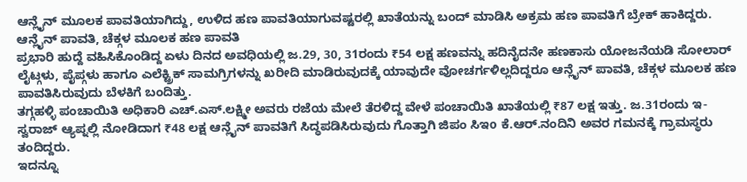ಆನ್ಲೈನ್ ಮೂಲಕ ಪಾವತಿಯಾಗಿದ್ದು, ಉಳಿದ ಹಣ ಪಾವತಿಯಾಗುವಷ್ಟರಲ್ಲಿ ಖಾತೆಯನ್ನು ಬಂದ್ ಮಾಡಿಸಿ ಅಕ್ರಮ ಹಣ ಪಾವತಿಗೆ ಬ್ರೇಕ್ ಹಾಕಿದ್ದರು.
ಆನ್ಲೈನ್ ಪಾವತಿ, ಚೆಕ್ಗಳ ಮೂಲಕ ಹಣ ಪಾವತಿ
ಪ್ರಭಾರಿ ಹುದ್ದೆ ವಹಿಸಿಕೊಂಡಿದ್ದ ಏಳು ದಿನದ ಅವಧಿಯಲ್ಲಿ ಜ.29, 30, 31ರಂದು ₹54 ಲಕ್ಷ ಹಣವನ್ನು ಹದಿನೈದನೇ ಹಣಕಾಸು ಯೋಜನೆಯಡಿ ಸೋಲಾರ್ ಲೈಟ್ಗಳು, ಪೈಪ್ಗಳು ಹಾಗೂ ಎಲೆಕ್ಟ್ರಿಕ್ ಸಾಮಗ್ರಿಗಳನ್ನು ಖರೀದಿ ಮಾಡಿರುವುದಕ್ಕೆ ಯಾವುದೇ ವೋಚರ್ಗಳಿಲ್ಲದಿದ್ದರೂ ಆನ್ಲೈನ್ ಪಾವತಿ, ಚೆಕ್ಗಳ ಮೂಲಕ ಹಣ ಪಾವತಿಸಿರುವುದು ಬೆಳಕಿಗೆ ಬಂದಿತ್ತು.
ತಗ್ಗಹಳ್ಳಿ ಪಂಚಾಯಿತಿ ಅಧಿಕಾರಿ ಎಚ್.ಎಸ್.ಲಕ್ಷ್ಮೀ ಅವರು ರಜೆಯ ಮೇಲೆ ತೆರಳಿದ್ದ ವೇಳೆ ಪಂಚಾಯಿತಿ ಖಾತೆಯಲ್ಲಿ ₹87 ಲಕ್ಷ ಇತ್ತು. ಜ.31ರಂದು ಇ- ಸ್ವರಾಜ್ ಆ್ಯಪ್ನಲ್ಲಿ ನೋಡಿದಾಗ ₹48 ಲಕ್ಷ ಆನ್ಲೈನ್ ಪಾವತಿಗೆ ಸಿದ್ಧಪಡಿಸಿರುವುದು ಗೊತ್ತಾಗಿ ಜಿಪಂ ಸಿಇo ಕೆ.ಆರ್.ನಂದಿನಿ ಅವರ ಗಮನಕ್ಕೆ ಗ್ರಾಮಸ್ಥರು ತಂದಿದ್ದರು.
ಇದನ್ನೂ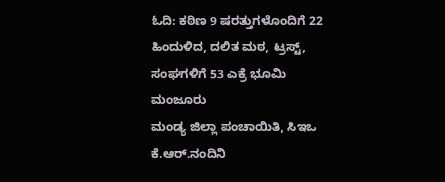ಓದಿ: ಕಠಿಣ 9 ಷರತ್ತುಗಳೊಂದಿಗೆ 22 ಹಿಂದುಳಿದ, ದಲಿತ ಮಠ, ಟ್ರಸ್ಟ್, ಸಂಘಗಳಿಗೆ 53 ಎಕ್ರೆ ಭೂಮಿ ಮಂಜೂರು
ಮಂಡ್ಯ ಜಿಲ್ಲಾ ಪಂಚಾಯಿತಿ, ಸಿಇಒ ಕೆ.ಆರ್.ನಂದಿನಿ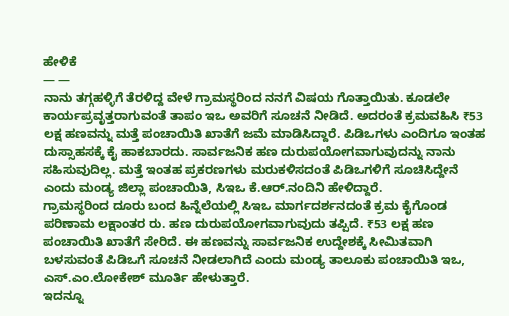ಹೇಳಿಕೆ
— —
ನಾನು ತಗ್ಗಹಳ್ಳಿಗೆ ತೆರಳಿದ್ದ ವೇಳೆ ಗ್ರಾಮಸ್ಥರಿಂದ ನನಗೆ ವಿಷಯ ಗೊತ್ತಾಯಿತು. ಕೂಡಲೇ ಕಾರ್ಯಪ್ರವೃತ್ತರಾಗುವಂತೆ ತಾಪಂ ಇಒ ಅವರಿಗೆ ಸೂಚನೆ ನೀಡಿದೆ. ಅದರಂತೆ ಕ್ರಮವಹಿಸಿ ₹53 ಲಕ್ಷ ಹಣವನ್ನು ಮತ್ತೆ ಪಂಚಾಯಿತಿ ಖಾತೆಗೆ ಜಮೆ ಮಾಡಿಸಿದ್ದಾರೆ. ಪಿಡಿಒಗಳು ಎಂದಿಗೂ ಇಂತಹ ದುಸ್ಸಾಹಸಕ್ಕೆ ಕೈ ಹಾಕಬಾರದು. ಸಾರ್ವಜನಿಕ ಹಣ ದುರುಪಯೋಗವಾಗುವುದನ್ನು ನಾನು ಸಹಿಸುವುದಿಲ್ಲ. ಮತ್ತೆ ಇಂತಹ ಪ್ರಕರಣಗಳು ಮರುಕಳಿಸದಂತೆ ಪಿಡಿಒಗಳಿಗೆ ಸೂಚಿಸಿದ್ದೇನೆ ಎಂದು ಮಂಡ್ಯ ಜಿಲ್ಲಾ ಪಂಚಾಯಿತಿ, ಸಿಇಒ ಕೆ.ಆರ್.ನಂದಿನಿ ಹೇಳಿದ್ದಾರೆ.
ಗ್ರಾಮಸ್ಥರಿಂದ ದೂರು ಬಂದ ಹಿನ್ನೆಲೆಯಲ್ಲಿ ಸಿಇಒ ಮಾರ್ಗದರ್ಶನದಂತೆ ಕ್ರಮ ಕೈಗೊಂಡ ಪರಿಣಾಮ ಲಕ್ಷಾಂತರ ರು. ಹಣ ದುರುಪಯೋಗವಾಗುವುದು ತಪ್ಪಿದೆ. ₹53 ಲಕ್ಷ ಹಣ ಪಂಚಾಯಿತಿ ಖಾತೆಗೆ ಸೇರಿದೆ. ಈ ಹಣವನ್ನು ಸಾರ್ವಜನಿಕ ಉದ್ದೇಶಕ್ಕೆ ಸೀಮಿತವಾಗಿ ಬಳಸುವಂತೆ ಪಿಡಿಒಗೆ ಸೂಚನೆ ನೀಡಲಾಗಿದೆ ಎಂದು ಮಂಡ್ಯ ತಾಲೂಕು ಪಂಚಾಯಿತಿ ಇಒ, ಎಸ್.ಎಂ.ಲೋಕೇಶ್ ಮೂರ್ತಿ ಹೇಳುತ್ತಾರೆ.
ಇದನ್ನೂ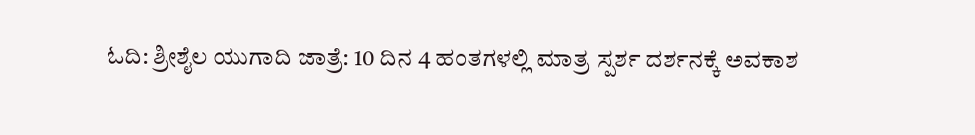ಓದಿ: ಶ್ರೀಶೈಲ ಯುಗಾದಿ ಜಾತ್ರೆ: 10 ದಿನ 4 ಹಂತಗಳಲ್ಲಿ ಮಾತ್ರ ಸ್ಪರ್ಶ ದರ್ಶನಕ್ಕೆ ಅವಕಾಶ